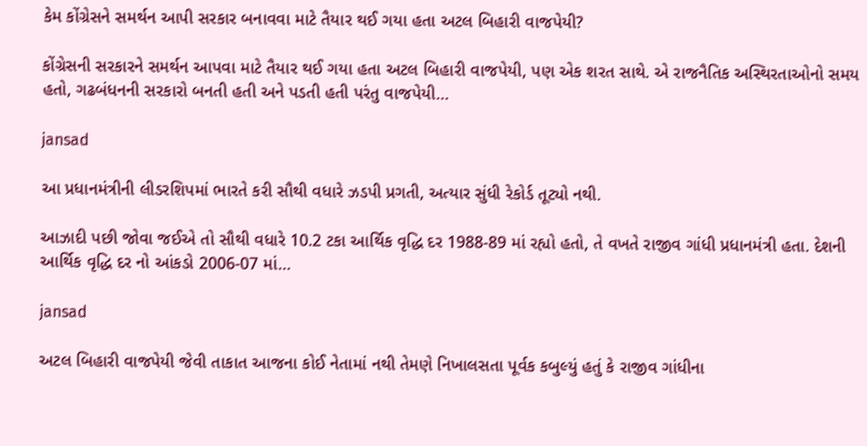કેમ કોંગ્રેસને સમર્થન આપી સરકાર બનાવવા માટે તૈયાર થઈ ગયા હતા અટલ બિહારી વાજપેયી?

કોંગ્રેસની સરકારને સમર્થન આપવા માટે તૈયાર થઈ ગયા હતા અટલ બિહારી વાજપેયી, પણ એક શરત સાથે. એ રાજનૈતિક અસ્થિરતાઓનો સમય હતો, ગઢબંધનની સરકારો બનતી હતી અને પડતી હતી પરંતુ વાજપેયી…

jansad

આ પ્રધાનમંત્રીની લીડરશિપમાં ભારતે કરી સૌથી વધારે ઝડપી પ્રગતી, અત્યાર સુંધી રેકોર્ડ તૂટ્યો નથી.

આઝાદી પછી જોવા જઈએ તો સૌથી વધારે 10.2 ટકા આર્થિક વૃદ્ધિ દર 1988-89 માં રહ્યો હતો, તે વખતે રાજીવ ગાંધી પ્રધાનમંત્રી હતા. દેશની આર્થિક વૃદ્ધિ દર નો આંકડો 2006-07 માં…

jansad

અટલ બિહારી વાજપેયી જેવી તાકાત આજના કોઈ નેતામાં નથી તેમણે નિખાલસતા પૂર્વક કબુલ્યું હતું કે રાજીવ ગાંધીના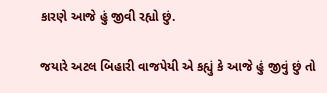કારણે આજે હું જીવી રહ્યો છું.

જયારે અટલ બિહારી વાજપેયી એ કહ્યું કે આજે હું જીવું છું તો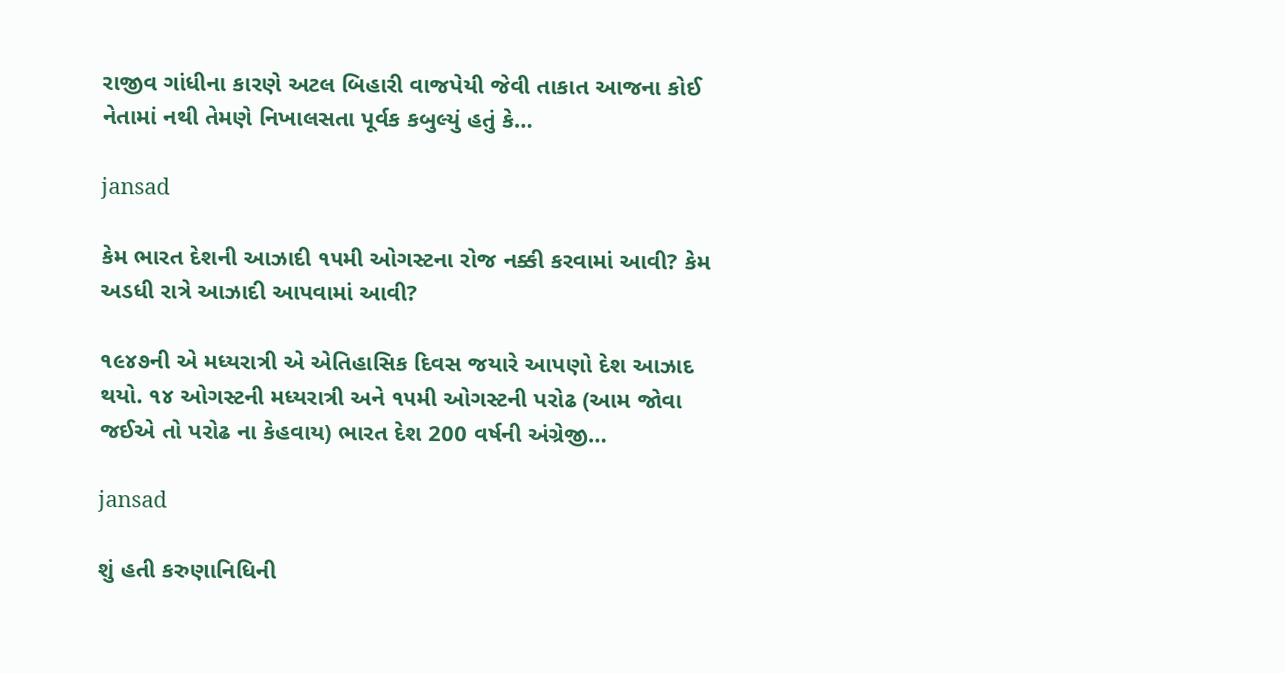રાજીવ ગાંધીના કારણે અટલ બિહારી વાજપેયી જેવી તાકાત આજના કોઈ નેતામાં નથી તેમણે નિખાલસતા પૂર્વક કબુલ્યું હતું કે…

jansad

કેમ ભારત દેશની આઝાદી ૧૫મી ઓગસ્ટના રોજ નક્કી કરવામાં આવી? કેમ અડધી રાત્રે આઝાદી આપવામાં આવી?

૧૯૪૭ની એ મધ્યરાત્રી એ એતિહાસિક દિવસ જયારે આપણો દેશ આઝાદ થયો. ૧૪ ઓગસ્ટની મધ્યરાત્રી અને ૧૫મી ઓગસ્ટની પરોઢ (આમ જોવા જઈએ તો પરોઢ ના કેહવાય) ભારત દેશ 200 વર્ષની અંગ્રેજી…

jansad

શું હતી કરુણાનિધિની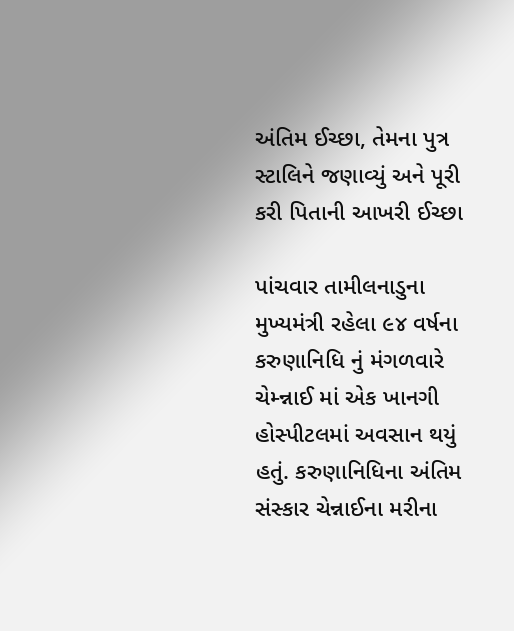અંતિમ ઈચ્છા, તેમના પુત્ર સ્ટાલિને જણાવ્યું અને પૂરી કરી પિતાની આખરી ઈચ્છા

પાંચવાર તામીલનાડુના મુખ્યમંત્રી રહેલા ૯૪ વર્ષના કરુણાનિધિ નું મંગળવારે  ચેમ્ન્નાઈ માં એક ખાનગી હોસ્પીટલમાં અવસાન થયું હતું. કરુણાનિધિના અંતિમ સંસ્કાર ચેન્નાઈના મરીના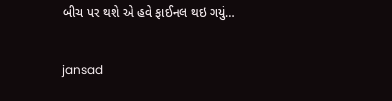બીચ પર થશે એ હવે ફાઈનલ થઇ ગયું…

jansad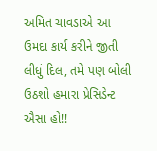અમિત ચાવડાએ આ ઉમદા કાર્ય કરીને જીતી લીધું દિલ, તમે પણ બોલી ઉઠશો હમારા પ્રેસિડેન્ટ ઐસા હો!!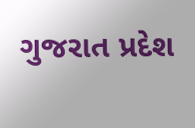ગુજરાત પ્રદેશ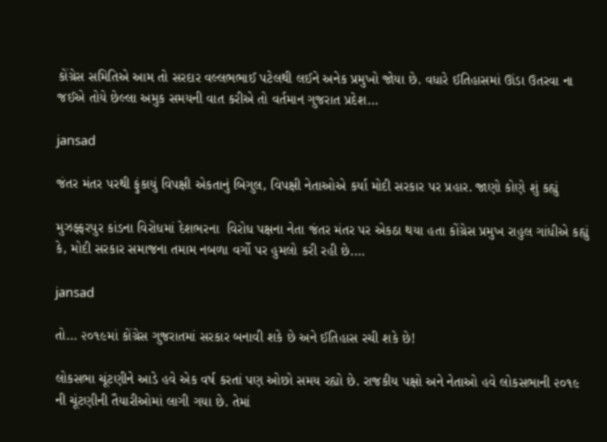કોંગ્રેસ સમિતિએ આમ તો સરદાર વલ્લભભાઈ પટેલથી લઈને અનેક પ્રમુખો જોયા છે. વધારે ઈતિહાસમાં ઊંડા ઉતરવા ના જઈએ તોયે છેલ્લા અમુક સમયની વાત કરીએ તો વર્તમાન ગુજરાત પ્રદેશ…

jansad

જંતર મંતર પરથી ફુંકાયું વિપક્ષી એકતાનું બિગુલ, વિપક્ષી નેતાઓએ કર્યા મોદી સરકાર પર પ્રહાર. જાણો કોણે શું કહ્યું

મુઝફ્ફરપુર કાંડના વિરોધમાં દેશભરના  વિરોધ પક્ષના નેતા જંતર મંતર પર એકઠા થયા હતા કોંગ્રેસ પ્રમુખ રાહુલ ગાંધીએ કહ્યું કે, મોદી સરકાર સમાજના તમામ નબળા વર્ગો પર હુમલો કરી રહી છે.…

jansad

તો… ૨૦૧૯માં કોંગ્રેસ ગુજરાતમાં સરકાર બનાવી શકે છે અને ઈતિહાસ રચી શકે છે!

લોકસભા ચૂંટણીને આડે હવે એક વર્ષ કરતાં પણ ઓછો સમય રહ્યો છે. રાજકીય પક્ષો અને નેતાઓ હવે લોકસભાની ૨૦૧૯ ની ચૂંટણીની તૈયારીઓમાં લાગી ગયા છે. તેમાં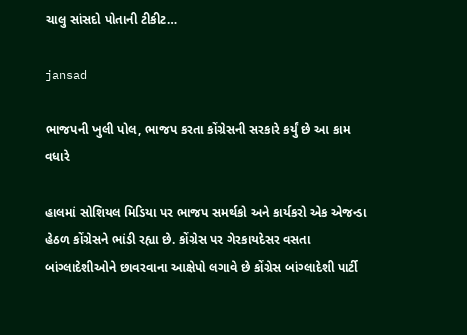ચાલુ સાંસદો પોતાની ટીકીટ…

jansad

ભાજપની ખુલી પોલ, ભાજપ કરતા કોંગ્રેસની સરકારે કર્યું છે આ કામ વધારે

હાલમાં સોશિયલ મિડિયા પર ભાજપ સમર્થકો અને કાર્યકરો એક એજન્ડા હેઠળ કોંગ્રેસને ભાંડી રહ્યા છે. કોંગ્રેસ પર ગેરકાયદેસર વસતા બાંગ્લાદેશીઓને છાવરવાના આક્ષેપો લગાવે છે કોંગ્રેસ બાંગ્લાદેશી પાર્ટી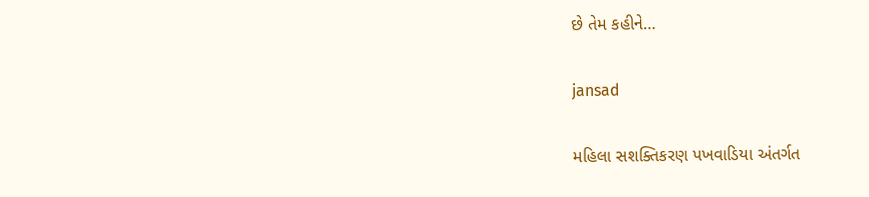છે તેમ કહીને…

jansad

મહિલા સશક્તિકરણ પખવાડિયા અંતર્ગત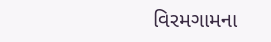વિરમગામના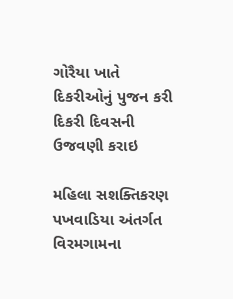ગોરૈયા ખાતે દિકરીઓનું પુજન કરી દિકરી દિવસની ઉજવણી કરાઇ

મહિલા સશક્તિકરણ પખવાડિયા અંતર્ગત વિરમગામના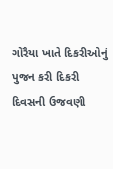ગોરૈયા ખાતે દિકરીઓનું પુજન કરી દિકરી દિવસની ઉજવણી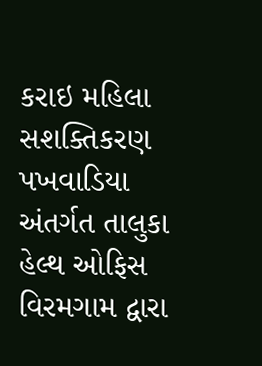કરાઇ મહિલા સશક્તિકરણ પખવાડિયા અંતર્ગત તાલુકા હેલ્થ ઓફિસ વિરમગામ દ્વારા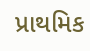પ્રાથમિક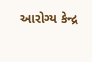આરોગ્ય કેન્દ્ર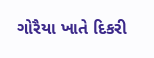ગોરૈયા ખાતે દિકરી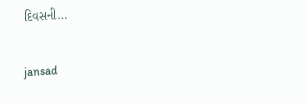દિવસની…

jansad